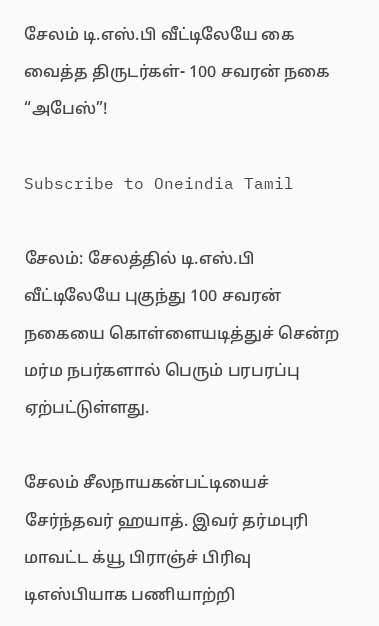சேலம் டி.எஸ்.பி வீட்டிலேயே கை வைத்த திருடர்கள்- 100 சவரன் நகை “அபேஸ்”!

Subscribe to Oneindia Tamil

சேலம்: சேலத்தில் டி.எஸ்.பி வீட்டிலேயே புகுந்து 100 சவரன் நகையை கொள்ளையடித்துச் சென்ற மர்ம நபர்களால் பெரும் பரபரப்பு ஏற்பட்டுள்ளது.

சேலம் சீலநாயகன்பட்டியைச் சேர்ந்தவர் ஹயாத். இவர் தர்மபுரி மாவட்ட க்யூ பிராஞ்ச் பிரிவு டிஎஸ்பியாக பணியாற்றி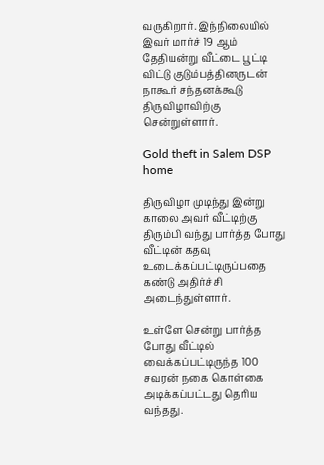வருகிறார். இந்நிலையில் இவர் மார்ச் 19 ஆம் தேதியன்று வீட்டை பூட்டி விட்டு குடும்பத்தினருடன் நாகூர் சந்தனக்கூடு திருவிழாவிற்கு சென்றுள்ளார்.

Gold theft in Salem DSP home

திருவிழா முடிந்து இன்று காலை அவர் வீட்டிற்கு திரும்பி வந்து பார்த்த போது வீட்டின் கதவு உடைக்கப்பட்டிருப்பதை கண்டு அதிர்ச்சி அடைந்துள்ளார்.

உள்ளே சென்று பார்த்த போது வீட்டில் வைக்கப்பட்டிருந்த 100 சவரன் நகை கொள்கை அடிக்கப்பட்டது தெரிய வந்தது.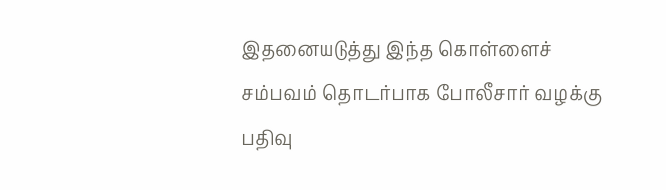இதனையடுத்து இந்த கொள்ளைச் சம்பவம் தொடர்பாக போலீசார் வழக்கு பதிவு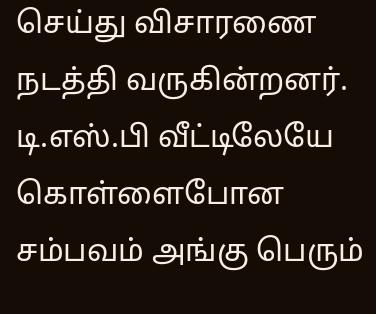செய்து விசாரணை நடத்தி வருகின்றனர். டி.எஸ்.பி வீட்டிலேயே கொள்ளைபோன சம்பவம் அங்கு பெரும்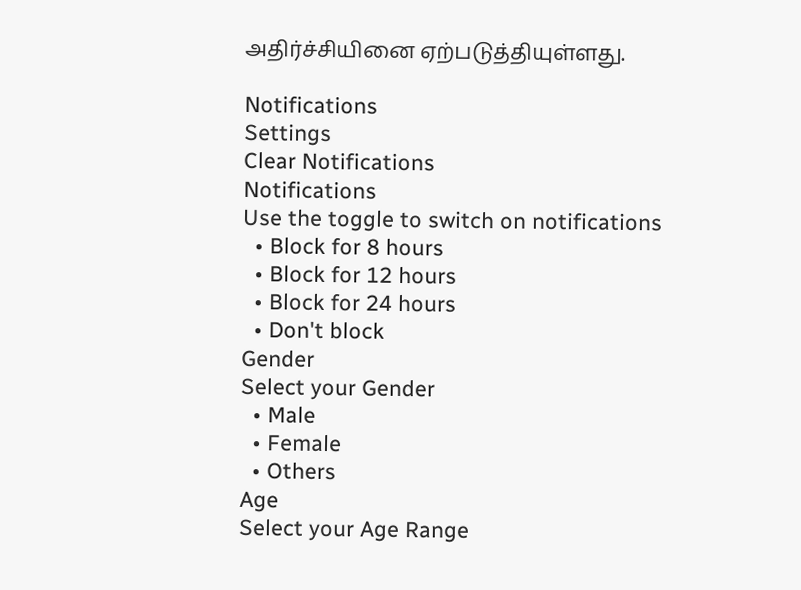அதிர்ச்சியினை ஏற்படுத்தியுள்ளது.

Notifications
Settings
Clear Notifications
Notifications
Use the toggle to switch on notifications
  • Block for 8 hours
  • Block for 12 hours
  • Block for 24 hours
  • Don't block
Gender
Select your Gender
  • Male
  • Female
  • Others
Age
Select your Age Range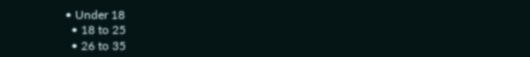• Under 18
  • 18 to 25
  • 26 to 35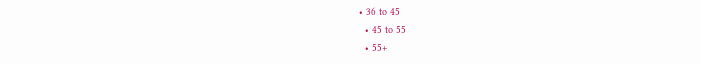• 36 to 45
  • 45 to 55
  • 55+